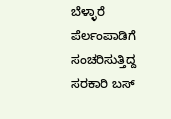ಬೆಳ್ಳಾರೆ ಪೆರ್ಲಂಪಾಡಿಗೆ ಸಂಚರಿಸುತ್ತಿದ್ದ ಸರಕಾರಿ ಬಸ್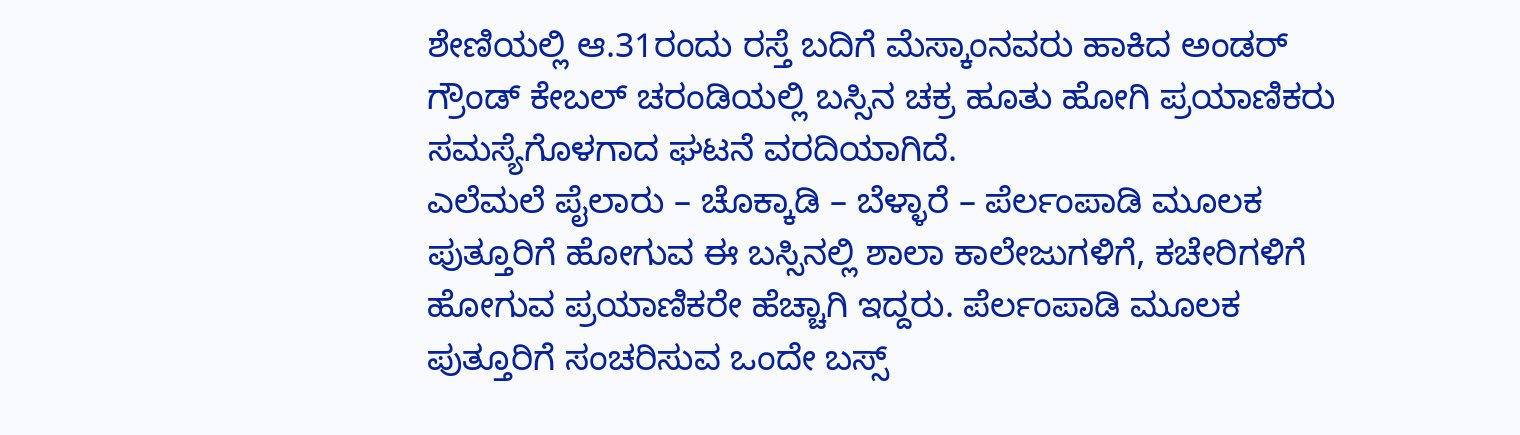ಶೇಣಿಯಲ್ಲಿ ಆ.31ರಂದು ರಸ್ತೆ ಬದಿಗೆ ಮೆಸ್ಕಾಂನವರು ಹಾಕಿದ ಅಂಡರ್ ಗ್ರೌಂಡ್ ಕೇಬಲ್ ಚರಂಡಿಯಲ್ಲಿ ಬಸ್ಸಿನ ಚಕ್ರ ಹೂತು ಹೋಗಿ ಪ್ರಯಾಣಿಕರು ಸಮಸ್ಯೆಗೊಳಗಾದ ಘಟನೆ ವರದಿಯಾಗಿದೆ.
ಎಲೆಮಲೆ ಪೈಲಾರು – ಚೊಕ್ಕಾಡಿ – ಬೆಳ್ಳಾರೆ – ಪೆರ್ಲಂಪಾಡಿ ಮೂಲಕ ಪುತ್ತೂರಿಗೆ ಹೋಗುವ ಈ ಬಸ್ಸಿನಲ್ಲಿ ಶಾಲಾ ಕಾಲೇಜುಗಳಿಗೆ, ಕಚೇರಿಗಳಿಗೆ ಹೋಗುವ ಪ್ರಯಾಣಿಕರೇ ಹೆಚ್ಚಾಗಿ ಇದ್ದರು. ಪೆರ್ಲಂಪಾಡಿ ಮೂಲಕ ಪುತ್ತೂರಿಗೆ ಸಂಚರಿಸುವ ಒಂದೇ ಬಸ್ಸ್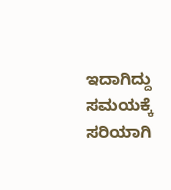ಇದಾಗಿದ್ದು ಸಮಯಕ್ಕೆ ಸರಿಯಾಗಿ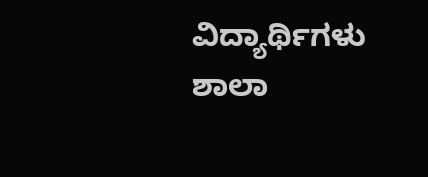ವಿದ್ಯಾರ್ಥಿಗಳು ಶಾಲಾ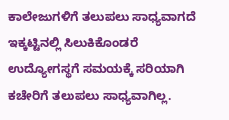ಕಾಲೇಜುಗಳಿಗೆ ತಲುಪಲು ಸಾಧ್ಯವಾಗದೆ ಇಕ್ಕಟ್ಟಿನಲ್ಲಿ ಸಿಲುಕಿಕೊಂಡರೆ ಉದ್ಯೋಗಸ್ಥಗೆ ಸಮಯಕ್ಕೆ ಸರಿಯಾಗಿ ಕಚೇರಿಗೆ ತಲುಪಲು ಸಾಧ್ಯವಾಗಿಲ್ಲ.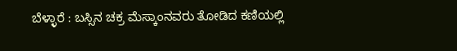ಬೆಳ್ಳಾರೆ : ಬಸ್ಸಿನ ಚಕ್ರ ಮೆಸ್ಕಾಂನವರು ತೋಡಿದ ಕಣಿಯಲ್ಲಿ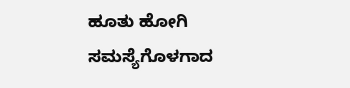ಹೂತು ಹೋಗಿ ಸಮಸ್ಯೆಗೊಳಗಾದ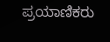ಪ್ರಯಾಣಿಕರು